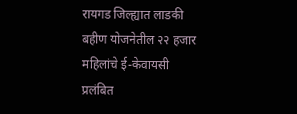रायगड जिल्ह्यात लाडकी बहीण योजनेतील २२ हजार महिलांचे ई-केवायसी प्रलंबित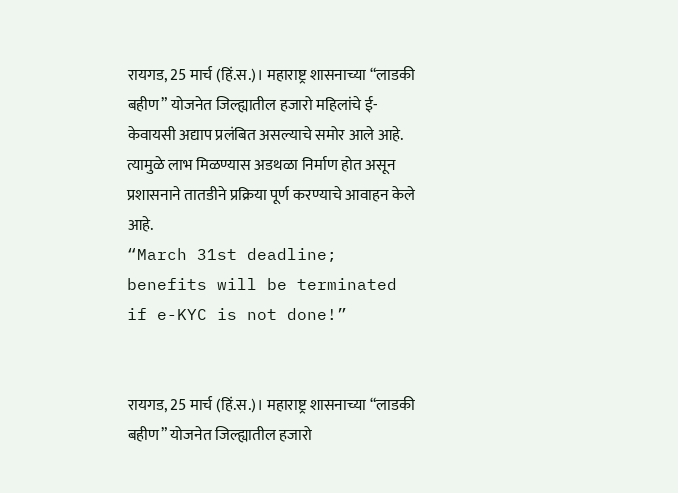रायगड, 25 मार्च (हिं.स.)। महाराष्ट्र शासनाच्या “लाडकी बहीण” योजनेत जिल्ह्यातील हजारो महिलांचे ई-केवायसी अद्याप प्रलंबित असल्याचे समोर आले आहे. त्यामुळे लाभ मिळण्यास अडथळा निर्माण होत असून प्रशासनाने तातडीने प्रक्रिया पूर्ण करण्याचे आवाहन केले आहे.
“March 31st deadline; benefits will be terminated if e-KYC is not done!”


रायगड, 25 मार्च (हिं.स.)। महाराष्ट्र शासनाच्या “लाडकी बहीण” योजनेत जिल्ह्यातील हजारो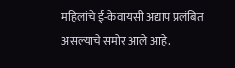महिलांचे ई-केवायसी अद्याप प्रलंबित असल्याचे समोर आले आहे.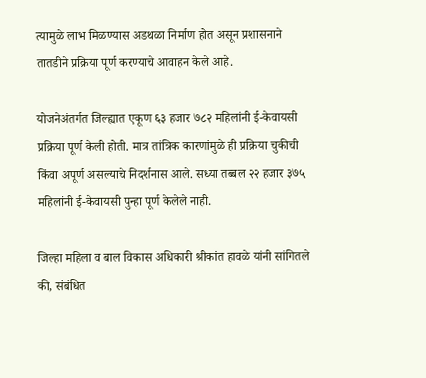त्यामुळे लाभ मिळण्यास अडथळा निर्माण होत असून प्रशासनाने तातडीने प्रक्रिया पूर्ण करण्याचे आवाहन केले आहे.

योजनेअंतर्गत जिल्ह्यात एकूण ६३ हजार ७८२ महिलांनी ई-केवायसी प्रक्रिया पूर्ण केली होती. मात्र तांत्रिक कारणांमुळे ही प्रक्रिया चुकीची किंवा अपूर्ण असल्याचे निदर्शनास आले. सध्या तब्बल २२ हजार ३७५ महिलांनी ई-केवायसी पुन्हा पूर्ण केलेले नाही.

जिल्हा महिला व बाल विकास अधिकारी श्रीकांत हावळे यांनी सांगितले की, संबंधित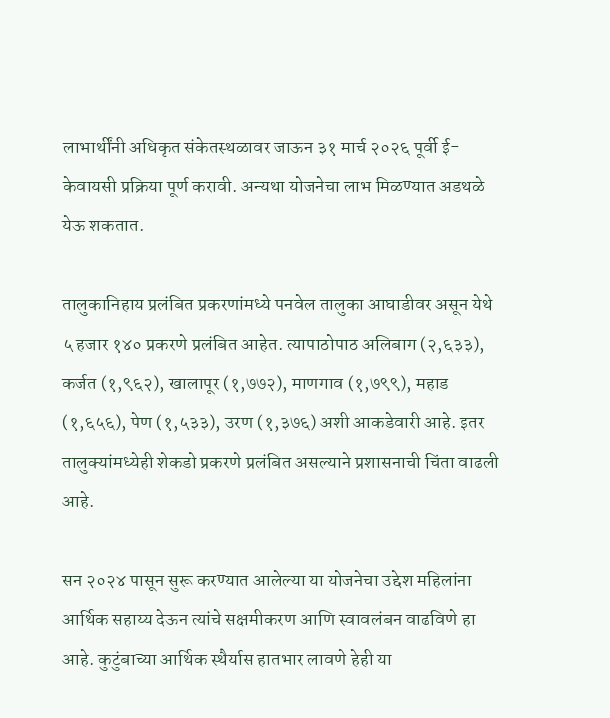लाभार्थींनी अधिकृत संकेतस्थळावर जाऊन ३१ मार्च २०२६ पूर्वी ई-केवायसी प्रक्रिया पूर्ण करावी. अन्यथा योजनेचा लाभ मिळण्यात अडथळे येऊ शकतात.

तालुकानिहाय प्रलंबित प्रकरणांमध्ये पनवेल तालुका आघाडीवर असून येथे ५ हजार १४० प्रकरणे प्रलंबित आहेत. त्यापाठोपाठ अलिबाग (२,६३३), कर्जत (१,९६२), खालापूर (१,७७२), माणगाव (१,७९९), महाड (१,६५६), पेण (१,५३३), उरण (१,३७६) अशी आकडेवारी आहे. इतर तालुक्यांमध्येही शेकडो प्रकरणे प्रलंबित असल्याने प्रशासनाची चिंता वाढली आहे.

सन २०२४ पासून सुरू करण्यात आलेल्या या योजनेचा उद्देश महिलांना आर्थिक सहाय्य देऊन त्यांचे सक्षमीकरण आणि स्वावलंबन वाढविणे हा आहे. कुटुंबाच्या आर्थिक स्थैर्यास हातभार लावणे हेही या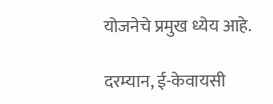योजनेचे प्रमुख ध्येय आहे.

दरम्यान, ई-केवायसी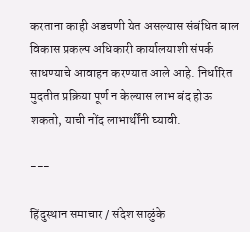करताना काही अडचणी येत असल्यास संबंधित बाल विकास प्रकल्प अधिकारी कार्यालयाशी संपर्क साधण्याचे आवाहन करण्यात आले आहे. निर्धारित मुदतीत प्रक्रिया पूर्ण न केल्यास लाभ बंद होऊ शकतो, याची नोंद लाभार्थींनी घ्यावी.

---

हिंदुस्थान समाचार / संदेश साळुंके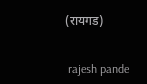(रायगड)


 rajesh pande